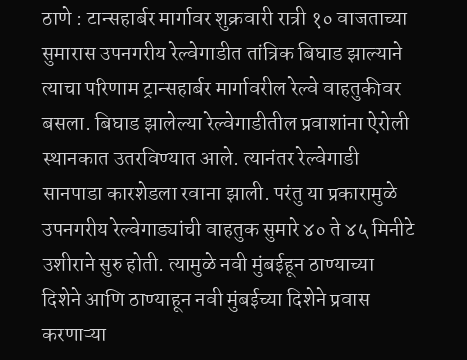ठाणे : टान्सहार्बर मार्गावर शुक्रवारी रात्री १० वाजताच्या सुमारास उपनगरीय रेल्वेगाडीत तांत्रिक बिघाड झाल्याने त्याचा परिणाम ट्रान्सहार्बर मार्गावरील रेल्वे वाहतुकीवर बसला. बिघाड झालेल्या रेल्वेगाडीतील प्रवाशांना ऐरोली स्थानकात उतरविण्यात आले. त्यानंतर रेल्वेगाडी सानपाडा कारशेडला रवाना झाली. परंतु या प्रकारामुळे उपनगरीय रेल्वेगाड्यांची वाहतुक सुमारे ४० ते ४५ मिनीटे उशीराने सुरु होती. त्यामुळे नवी मुंबईहून ठाण्याच्या दिशेने आणि ठाण्याहून नवी मुंबईच्या दिशेने प्रवास करणाऱ्या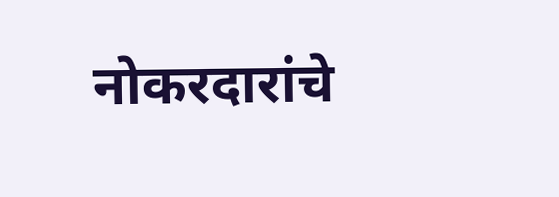नोकरदारांचे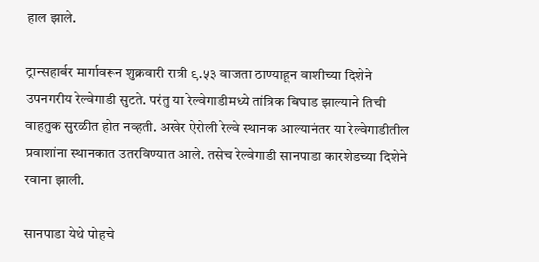हाल झाले.

ट्रान्सहार्बर मार्गावरून शुक्रवारी रात्री ९.५३ वाजता ठाण्याहून वाशीच्या दिशेने उपनगरीय रेल्वेगाडी सुटते. परंतु या रेल्वेगाडीमध्ये तांत्रिक बिघाड झाल्याने तिची वाहतुक सुरळीत होत नव्हती. अखेर ऐरोली रेल्वे स्थानक आल्यानंतर या रेल्वेगाडीतील प्रवाशांना स्थानकात उतरविण्यात आले. तसेच रेल्वेगाडी सानपाडा कारशेडच्या दिशेने रवाना झाली.

सानपाडा येथे पोहचे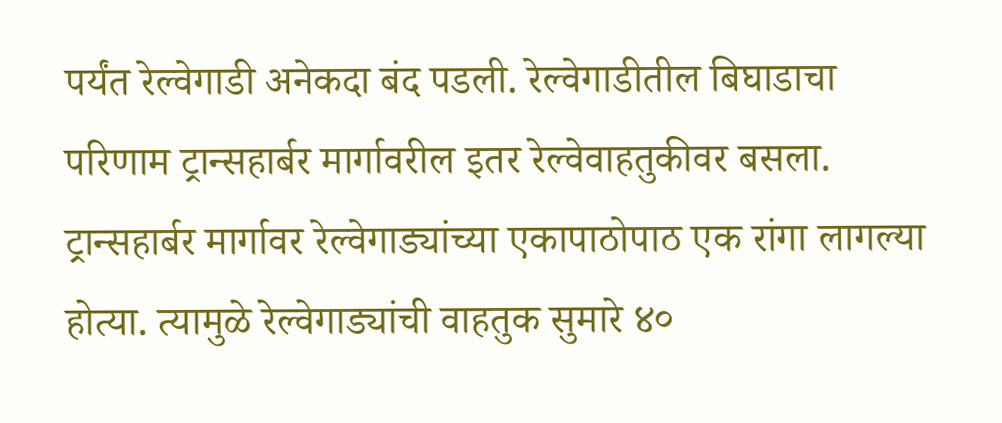पर्यंत रेल्वेगाडी अनेकदा बंद पडली. रेल्वेगाडीतील बिघाडाचा परिणाम ट्रान्सहार्बर मार्गावरील इतर रेल्वेवाहतुकीवर बसला. ट्रान्सहार्बर मार्गावर रेल्वेगाड्यांच्या एकापाठोपाठ एक रांगा लागल्या होत्या. त्यामुळे रेल्वेगाड्यांची वाहतुक सुमारे ४०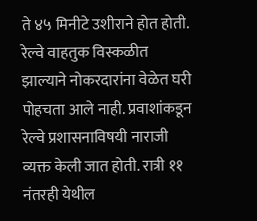ते ४५ मिनीटे उशीराने होत होती. रेल्वे वाहतुक विस्कळीत झाल्याने नोकरदारांना वेळेत घरी पोहचता आले नाही. प्रवाशांकडून रेल्वे प्रशासनाविषयी नाराजी व्यक्त केली जात होती. रात्री ११ नंतरही येथील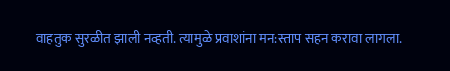वाहतुक सुरळीत झाली नव्हती. त्यामुळे प्रवाशांना मन:स्ताप सहन करावा लागला.